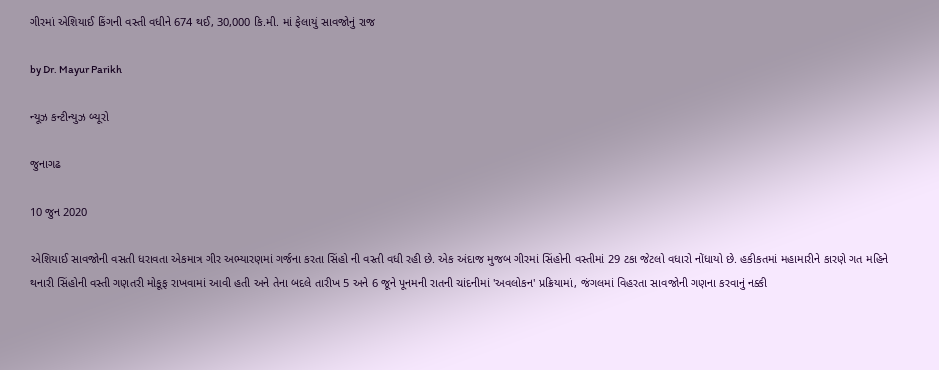ગીરમાં એશિયાઈ કિંગની વસ્તી વધીને 674 થઈ, 30,000 કિ.મી. માં ફેલાયું સાવજોનું રાજ

by Dr. Mayur Parikh

ન્યૂઝ કન્ટીન્યુઝ બ્યૂરો

જુનાગઢ

10 જુન 2020

એશિયાઈ સાવજોની વસતી ધરાવતા એકમાત્ર ગીર અભ્યારણમાં ગર્જના કરતા સિંહો ની વસ્તી વધી રહી છે. એક અંદાજ મુજબ ગીરમાં સિંહોની વસ્તીમાં 29 ટકા જેટલો વધારો નોંધાયો છે. હકીકતમાં મહામારીને કારણે ગત મહિને થનારી સિંહોની વસ્તી ગણતરી મોકૂફ રાખવામાં આવી હતી અને તેના બદલે તારીખ 5 અને 6 જૂને પૂનમની રાતની ચાંદનીમાં 'અવલોકન' પ્રક્રિયામાં, જંગલમાં વિહરતા સાવજોની ગણના કરવાનું નક્કી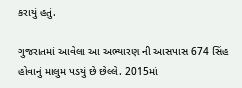કરાયું હતું.

ગુજરાતમાં આવેલા આ અભ્યારણ ની આસપાસ 674 સિંહ હોવાનું માલુમ પડયું છે છેલ્લે. 2015માં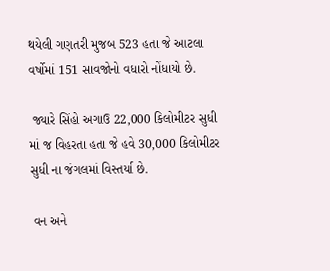થયેલી ગણતરી મુજબ 523 હતા જે આટલા વર્ષોમાં 151 સાવજોનો વધારો નોંધાયો છે.

 જ્યારે સિંહો અગાઉ 22,000 કિલોમીટર સુધી માં જ વિહરતા હતા જે હવે 30,000 કિલોમીટર સુધી ના જંગલમાં વિસ્તર્યા છે.

 વન અને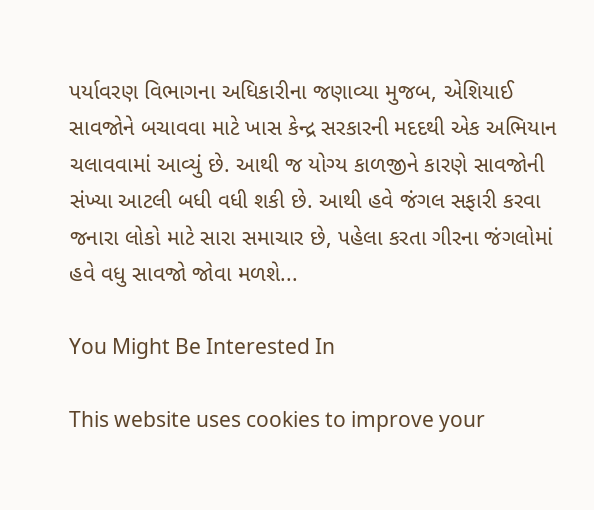પર્યાવરણ વિભાગના અધિકારીના જણાવ્યા મુજબ, એશિયાઈ સાવજોને બચાવવા માટે ખાસ કેન્દ્ર સરકારની મદદથી એક અભિયાન ચલાવવામાં આવ્યું છે. આથી જ યોગ્ય કાળજીને કારણે સાવજોની સંખ્યા આટલી બધી વધી શકી છે. આથી હવે જંગલ સફારી કરવા જનારા લોકો માટે સારા સમાચાર છે, પહેલા કરતા ગીરના જંગલોમાં હવે વધુ સાવજો જોવા મળશે...

You Might Be Interested In

This website uses cookies to improve your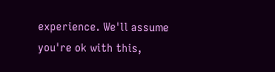experience. We'll assume you're ok with this,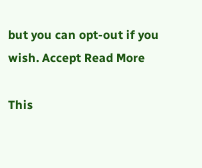but you can opt-out if you wish. Accept Read More

This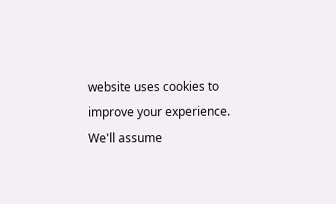website uses cookies to improve your experience. We'll assume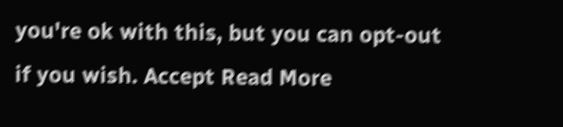you're ok with this, but you can opt-out if you wish. Accept Read More